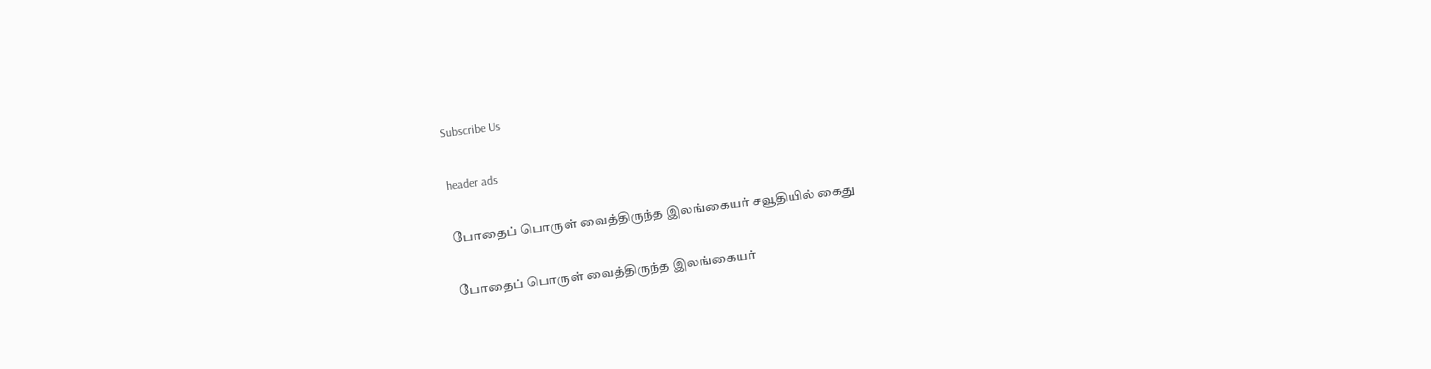Subscribe Us

header ads

போதைப் பொருள் வைத்திருந்த இலங்கையர் சவூதியில் கைது

போதைப் பொருள் வைத்திருந்த இலங்கையர்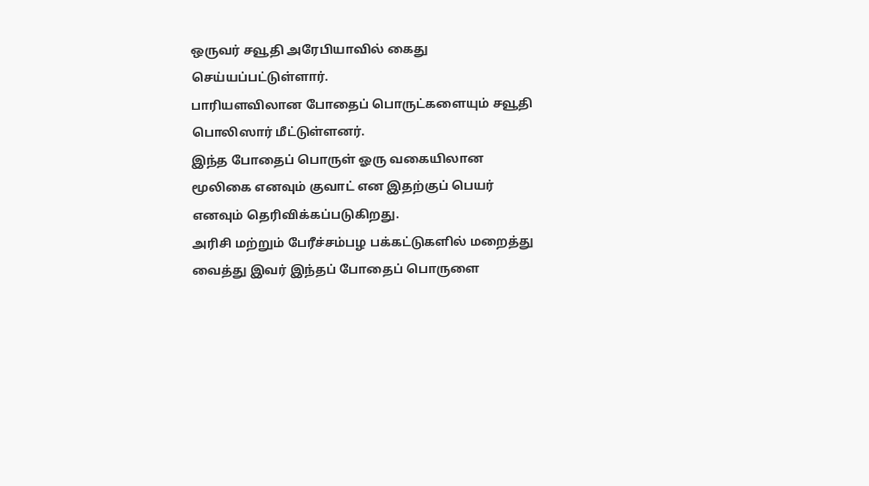ஒருவர் சவூதி அரேபியாவில் கைது செய்யப்பட்டுள்ளார்.
பாரியளவிலான போதைப் பொருட்களையும் சவூதி பொலிஸார் மீட்டுள்ளனர்.
இந்த போதைப் பொருள் ஓரு வகையிலான மூலிகை எனவும் குவாட் என இதற்குப் பெயர் எனவும் தெரிவிக்கப்படுகிறது.
அரிசி மற்றும் பேரீச்சம்பழ பக்கட்டுகளில் மறைத்து வைத்து இவர் இந்தப் போதைப் பொருளை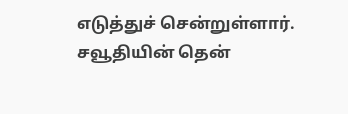எடுத்துச் சென்றுள்ளார்.
சவூதியின் தென்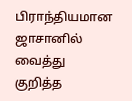பிராந்தியமான ஜாசானில் வைத்து குறித்த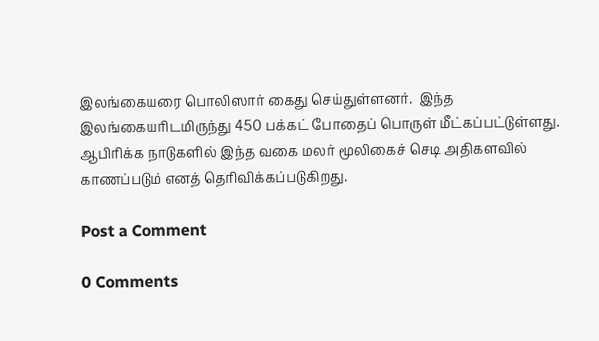இலங்கையரை பொலிஸார் கைது செய்துள்ளனர்.  இந்த இலங்கையரிடமிருந்து 450 பக்கட் போதைப் பொருள் மீட்கப்பட்டுள்ளது.
ஆபிரிக்க நாடுகளில் இந்த வகை மலர் மூலிகைச் செடி அதிகளவில் காணப்படும் எனத் தெரிவிக்கப்படுகிறது.

Post a Comment

0 Comments